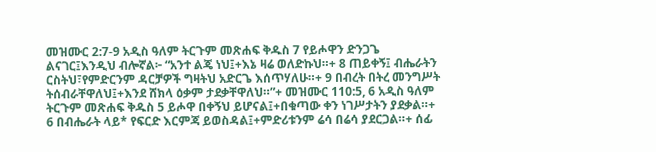መዝሙር 2:7-9 አዲስ ዓለም ትርጉም መጽሐፍ ቅዱስ 7 የይሖዋን ድንጋጌ ልናገር፤እንዲህ ብሎኛል፦ “አንተ ልጄ ነህ፤+እኔ ዛሬ ወለድኩህ።+ 8 ጠይቀኝ፤ ብሔራትን ርስትህ፣የምድርንም ዳርቻዎች ግዛትህ አድርጌ እሰጥሃለሁ።+ 9 በብረት በትረ መንግሥት ትሰብራቸዋለህ፤+እንደ ሸክላ ዕቃም ታደቃቸዋለህ።”+ መዝሙር 110:5, 6 አዲስ ዓለም ትርጉም መጽሐፍ ቅዱስ 5 ይሖዋ በቀኝህ ይሆናል፤+በቁጣው ቀን ነገሥታትን ያደቃል።+ 6 በብሔራት ላይ* የፍርድ እርምጃ ይወስዳል፤+ምድሪቱንም ሬሳ በሬሳ ያደርጋል።+ ሰፊ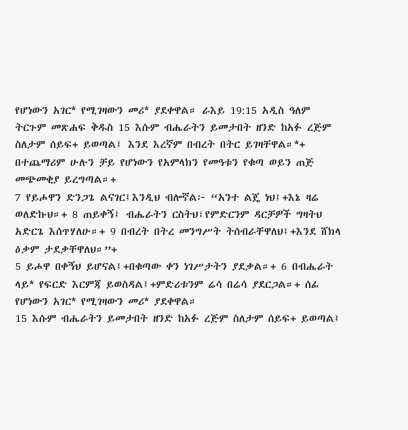የሆነውን አገር* የሚገዛውን መሪ* ያደቀዋል። ራእይ 19:15 አዲስ ዓለም ትርጉም መጽሐፍ ቅዱስ 15 እሱም ብሔራትን ይመታበት ዘንድ ከአፉ ረጅም ስለታም ሰይፍ+ ይወጣል፤ እንደ እረኛም በብረት በትር ይገዛቸዋል።*+ በተጨማሪም ሁሉን ቻይ የሆነውን የአምላክን የመዓቱን የቁጣ ወይን ጠጅ መጭመቂያ ይረግጣል።+
7 የይሖዋን ድንጋጌ ልናገር፤እንዲህ ብሎኛል፦ “አንተ ልጄ ነህ፤+እኔ ዛሬ ወለድኩህ።+ 8 ጠይቀኝ፤ ብሔራትን ርስትህ፣የምድርንም ዳርቻዎች ግዛትህ አድርጌ እሰጥሃለሁ።+ 9 በብረት በትረ መንግሥት ትሰብራቸዋለህ፤+እንደ ሸክላ ዕቃም ታደቃቸዋለህ።”+
5 ይሖዋ በቀኝህ ይሆናል፤+በቁጣው ቀን ነገሥታትን ያደቃል።+ 6 በብሔራት ላይ* የፍርድ እርምጃ ይወስዳል፤+ምድሪቱንም ሬሳ በሬሳ ያደርጋል።+ ሰፊ የሆነውን አገር* የሚገዛውን መሪ* ያደቀዋል።
15 እሱም ብሔራትን ይመታበት ዘንድ ከአፉ ረጅም ስለታም ሰይፍ+ ይወጣል፤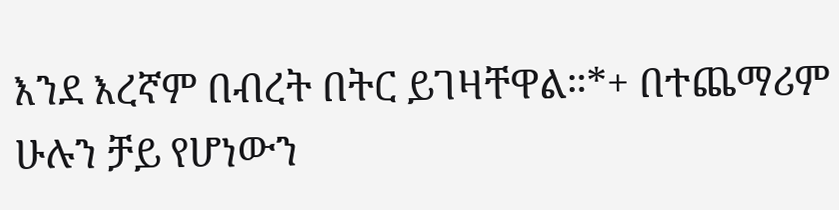እንደ እረኛም በብረት በትር ይገዛቸዋል።*+ በተጨማሪም ሁሉን ቻይ የሆነውን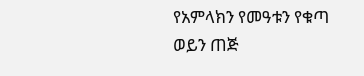የአምላክን የመዓቱን የቁጣ ወይን ጠጅ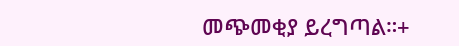መጭመቂያ ይረግጣል።+